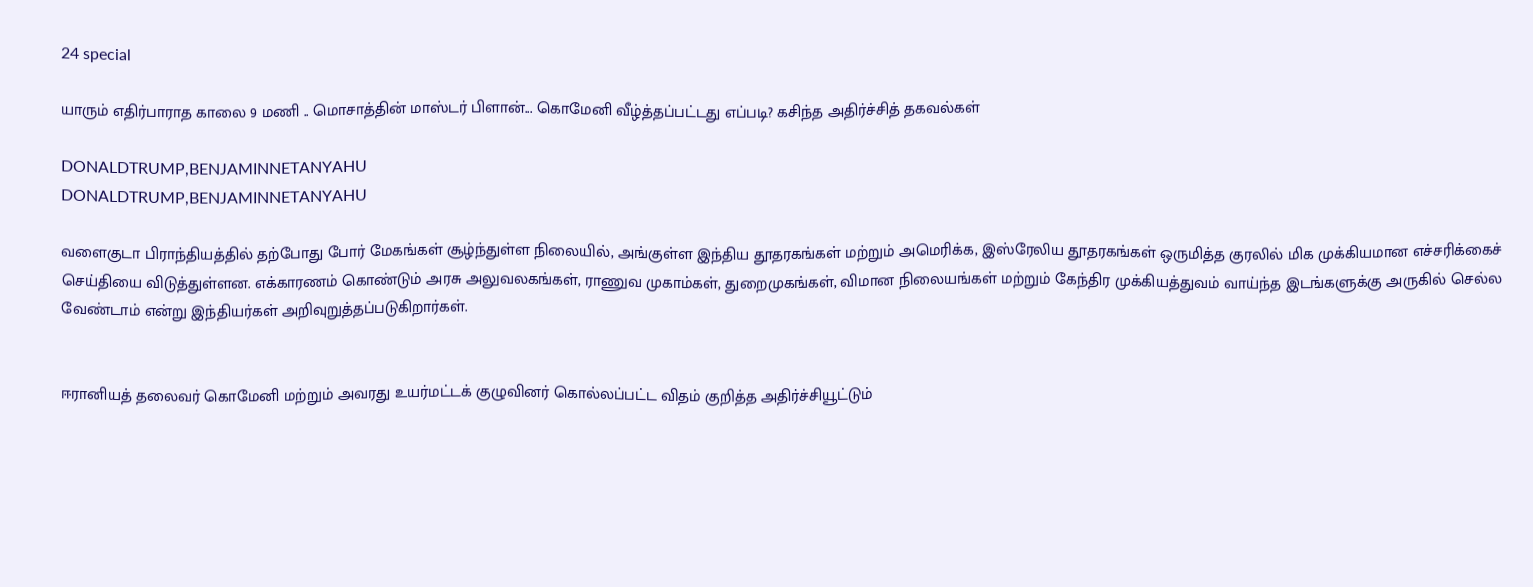24 special

யாரும் எதிர்பாராத காலை 9 மணி .. மொசாத்தின் மாஸ்டர் பிளான்... கொமேனி வீழ்த்தப்பட்டது எப்படி? கசிந்த அதிர்ச்சித் தகவல்கள்

DONALDTRUMP,BENJAMINNETANYAHU
DONALDTRUMP,BENJAMINNETANYAHU

வளைகுடா பிராந்தியத்தில் தற்போது போர் மேகங்கள் சூழ்ந்துள்ள நிலையில், அங்குள்ள இந்திய தூதரகங்கள் மற்றும் அமெரிக்க, இஸ்ரேலிய தூதரகங்கள் ஒருமித்த குரலில் மிக முக்கியமான எச்சரிக்கைச் செய்தியை விடுத்துள்ளன. எக்காரணம் கொண்டும் அரசு அலுவலகங்கள், ராணுவ முகாம்கள், துறைமுகங்கள், விமான நிலையங்கள் மற்றும் கேந்திர முக்கியத்துவம் வாய்ந்த இடங்களுக்கு அருகில் செல்ல வேண்டாம் என்று இந்தியர்கள் அறிவுறுத்தப்படுகிறார்கள்.


ஈரானியத் தலைவர் கொமேனி மற்றும் அவரது உயர்மட்டக் குழுவினர் கொல்லப்பட்ட விதம் குறித்த அதிர்ச்சியூட்டும்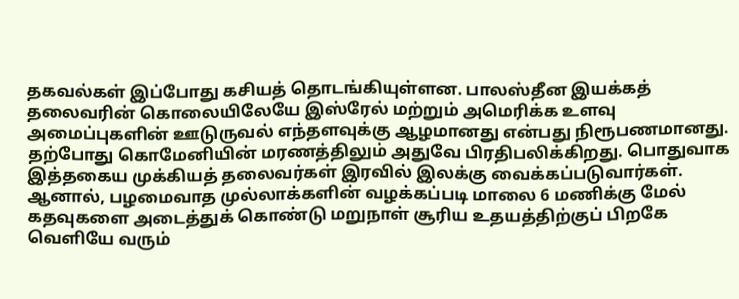தகவல்கள் இப்போது கசியத் தொடங்கியுள்ளன. பாலஸ்தீன இயக்கத் தலைவரின் கொலையிலேயே இஸ்ரேல் மற்றும் அமெரிக்க உளவு அமைப்புகளின் ஊடுருவல் எந்தளவுக்கு ஆழமானது என்பது நிரூபணமானது. தற்போது கொமேனியின் மரணத்திலும் அதுவே பிரதிபலிக்கிறது. பொதுவாக இத்தகைய முக்கியத் தலைவர்கள் இரவில் இலக்கு வைக்கப்படுவார்கள். ஆனால், பழமைவாத முல்லாக்களின் வழக்கப்படி மாலை 6 மணிக்கு மேல் கதவுகளை அடைத்துக் கொண்டு மறுநாள் சூரிய உதயத்திற்குப் பிறகே வெளியே வரும்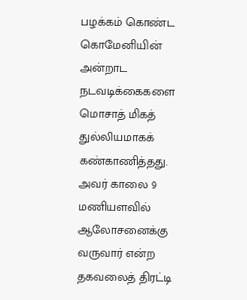பழக்கம் கொண்ட கொமேனியின் அன்றாட நடவடிக்கைகளை மொசாத் மிகத் துல்லியமாகக் கண்காணித்தது. அவர் காலை 9 மணியளவில் ஆலோசனைக்கு வருவார் என்ற தகவலைத் திரட்டி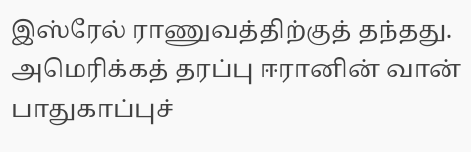இஸ்ரேல் ராணுவத்திற்குத் தந்தது. அமெரிக்கத் தரப்பு ஈரானின் வான் பாதுகாப்புச்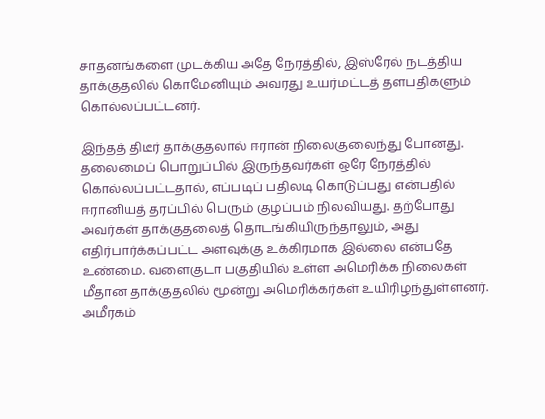சாதனங்களை முடக்கிய அதே நேரத்தில், இஸ்ரேல் நடத்திய தாக்குதலில் கொமேனியும் அவரது உயர்மட்டத் தளபதிகளும் கொல்லப்பட்டனர்.

இந்தத் திடீர் தாக்குதலால் ஈரான் நிலைகுலைந்து போனது. தலைமைப் பொறுப்பில் இருந்தவர்கள் ஒரே நேரத்தில் கொல்லப்பட்டதால், எப்படிப் பதிலடி கொடுப்பது என்பதில் ஈரானியத் தரப்பில் பெரும் குழப்பம் நிலவியது. தற்போது அவர்கள் தாக்குதலைத் தொடங்கியிருந்தாலும், அது எதிர்பார்க்கப்பட்ட அளவுக்கு உக்கிரமாக இல்லை என்பதே உண்மை. வளைகுடா பகுதியில் உள்ள அமெரிக்க நிலைகள் மீதான தாக்குதலில் மூன்று அமெரிக்கர்கள் உயிரிழந்துள்ளனர். அமீரகம்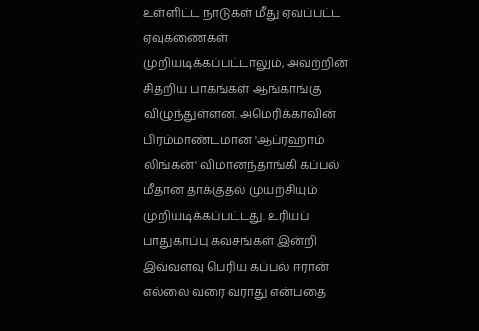உள்ளிட்ட நாடுகள் மீது ஏவப்பட்ட ஏவுகணைகள் முறியடிக்கப்பட்டாலும், அவற்றின் சிதறிய பாகங்கள் ஆங்காங்கு விழுந்துள்ளன. அமெரிக்காவின் பிரம்மாண்டமான 'ஆப்ரஹாம் லிங்கன்' விமானந்தாங்கி கப்பல் மீதான தாக்குதல் முயற்சியும் முறியடிக்கப்பட்டது. உரியப் பாதுகாப்பு கவசங்கள் இன்றி இவ்வளவு பெரிய கப்பல் ஈரான் எல்லை வரை வராது என்பதை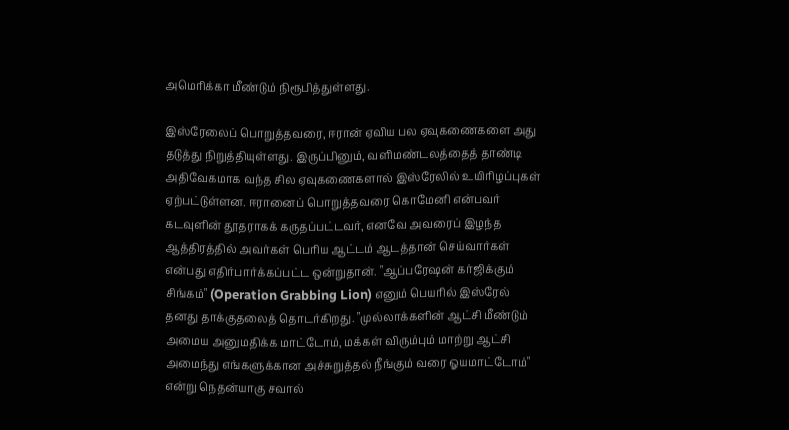அமெரிக்கா மீண்டும் நிரூபித்துள்ளது.

இஸ்ரேலைப் பொறுத்தவரை, ஈரான் ஏவிய பல ஏவுகணைகளை அது தடுத்து நிறுத்தியுள்ளது. இருப்பினும், வளிமண்டலத்தைத் தாண்டி அதிவேகமாக வந்த சில ஏவுகணைகளால் இஸ்ரேலில் உயிரிழப்புகள் ஏற்பட்டுள்ளன. ஈரானைப் பொறுத்தவரை கொமேனி என்பவர் கடவுளின் தூதராகக் கருதப்பட்டவர், எனவே அவரைப் இழந்த ஆத்திரத்தில் அவர்கள் பெரிய ஆட்டம் ஆடத்தான் செய்வார்கள் என்பது எதிர்பார்க்கப்பட்ட ஒன்றுதான். "ஆப்பரேஷன் கர்ஜிக்கும் சிங்கம்" (Operation Grabbing Lion) எனும் பெயரில் இஸ்ரேல் தனது தாக்குதலைத் தொடர்கிறது. "முல்லாக்களின் ஆட்சி மீண்டும் அமைய அனுமதிக்க மாட்டோம், மக்கள் விரும்பும் மாற்று ஆட்சி அமைந்து எங்களுக்கான அச்சுறுத்தல் நீங்கும் வரை ஓயமாட்டோம்" என்று நெதன்யாகு சவால்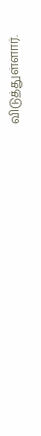விடுத்துள்ளார்.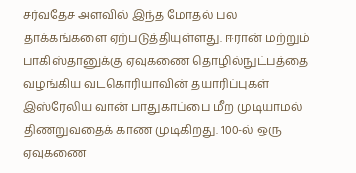சர்வதேச அளவில் இந்த மோதல் பல தாக்கங்களை ஏற்படுத்தியுள்ளது. ஈரான் மற்றும் பாகிஸ்தானுக்கு ஏவுகணை தொழில்நுட்பத்தை வழங்கிய வடகொரியாவின் தயாரிப்புகள் இஸ்ரேலிய வான் பாதுகாப்பை மீற முடியாமல் திணறுவதைக் காண முடிகிறது. 100-ல் ஒரு ஏவுகணை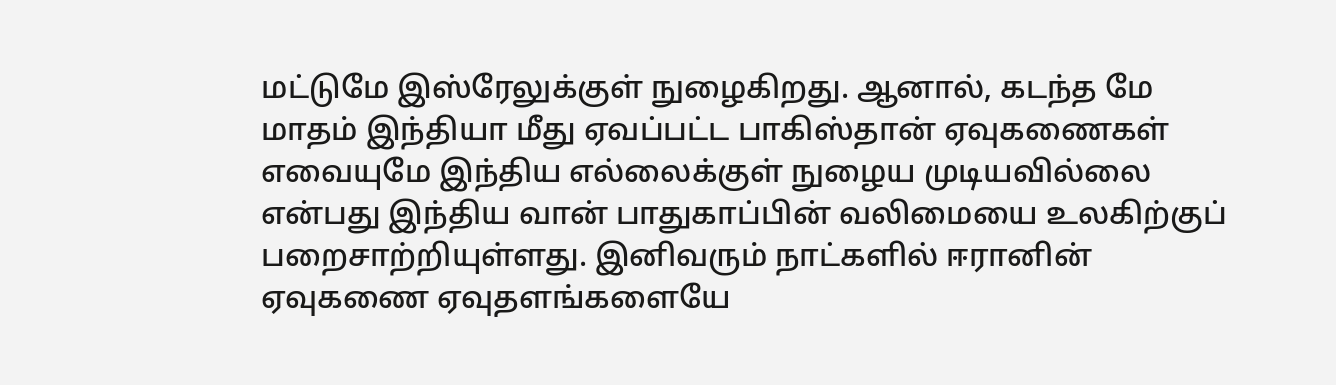மட்டுமே இஸ்ரேலுக்குள் நுழைகிறது. ஆனால், கடந்த மே மாதம் இந்தியா மீது ஏவப்பட்ட பாகிஸ்தான் ஏவுகணைகள் எவையுமே இந்திய எல்லைக்குள் நுழைய முடியவில்லை என்பது இந்திய வான் பாதுகாப்பின் வலிமையை உலகிற்குப் பறைசாற்றியுள்ளது. இனிவரும் நாட்களில் ஈரானின் ஏவுகணை ஏவுதளங்களையே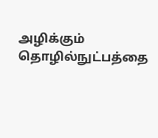அழிக்கும் தொழில்நுட்பத்தை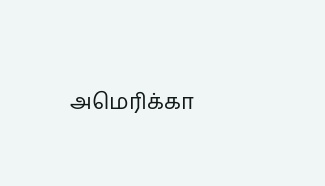அமெரிக்கா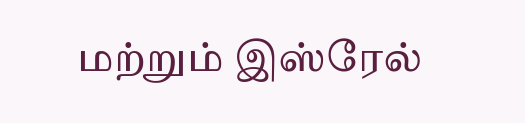மற்றும் இஸ்ரேல்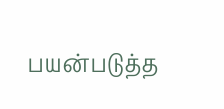பயன்படுத்த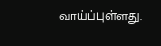வாய்ப்புள்ளது.